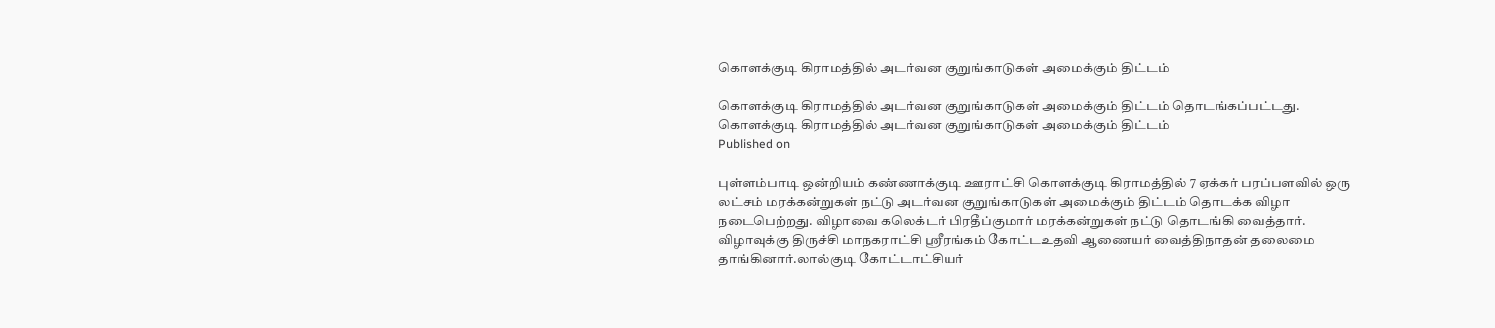கொளக்குடி கிராமத்தில் அடர்வன குறுங்காடுகள் அமைக்கும் திட்டம்

கொளக்குடி கிராமத்தில் அடர்வன குறுங்காடுகள் அமைக்கும் திட்டம் தொடங்கப்பட்டது.
கொளக்குடி கிராமத்தில் அடர்வன குறுங்காடுகள் அமைக்கும் திட்டம்
Published on

புள்ளம்பாடி ஒன்றியம் கண்ணாக்குடி ஊராட்சி கொளக்குடி கிராமத்தில் 7 ஏக்கர் பரப்பளவில் ஒரு லட்சம் மரக்கன்றுகள் நட்டு அடர்வன குறுங்காடுகள் அமைக்கும் திட்டம் தொடக்க விழா நடைபெற்றது. விழாவை கலெக்டர் பிரதீப்குமார் மரக்கன்றுகள் நட்டு தொடங்கி வைத்தார். விழாவுக்கு திருச்சி மாநகராட்சி ஸ்ரீரங்கம் கோட்டஉதவி ஆணையர் வைத்திநாதன் தலைமை தாங்கினார்.லால்குடி கோட்டாட்சியர்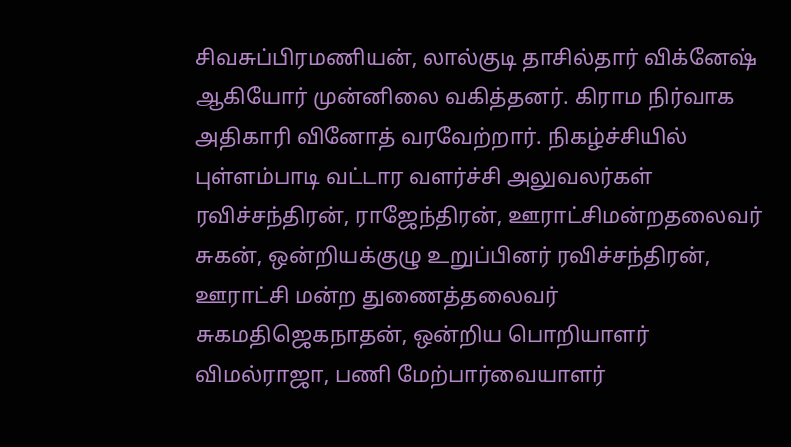சிவசுப்பிரமணியன், லால்குடி தாசில்தார் விக்னேஷ் ஆகியோர் முன்னிலை வகித்தனர். கிராம நிர்வாக அதிகாரி வினோத் வரவேற்றார். நிகழ்ச்சியில் புள்ளம்பாடி வட்டார வளர்ச்சி அலுவலர்கள் ரவிச்சந்திரன், ராஜேந்திரன், ஊராட்சிமன்றதலைவர் சுகன், ஒன்றியக்குழு உறுப்பினர் ரவிச்சந்திரன், ஊராட்சி மன்ற துணைத்தலைவர் சுகமதிஜெகநாதன், ஒன்றிய பொறியாளர் விமல்ராஜா, பணி மேற்பார்வையாளர்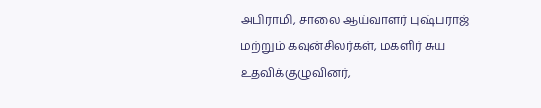அபிராமி, சாலை ஆய்வாளர் புஷ்பராஜ் மற்றும் கவுன்சிலர்கள், மகளிர் சுய உதவிக்குழுவினர்,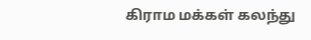கிராம மக்கள் கலந்து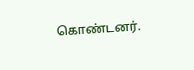கொண்டனர்.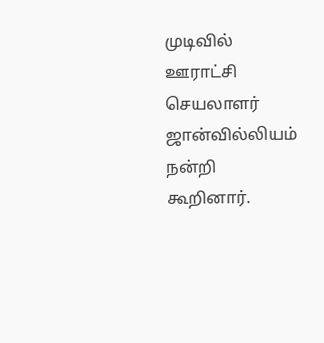முடிவில் ஊராட்சி செயலாளர் ஜான்வில்லியம் நன்றி கூறினார்.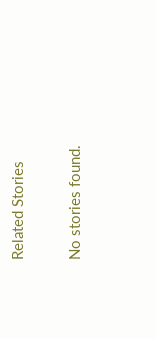Related Stories

No stories found.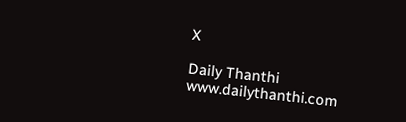X

Daily Thanthi
www.dailythanthi.com